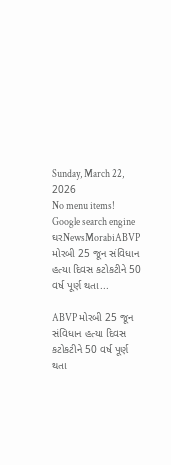Sunday, March 22, 2026
No menu items!
Google search engine
ઘરNewsMorabiABVP મોરબી 25 જૂન સંવિધાન હત્યા દિવસ કટોકટીને 50 વર્ષ પૂર્ણ થતા...

ABVP મોરબી 25 જૂન સંવિધાન હત્યા દિવસ કટોકટીને 50 વર્ષ પૂર્ણ થતા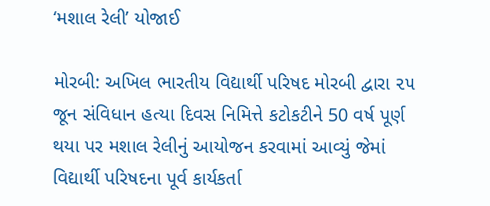‘મશાલ રેલી’ યોજાઈ

મોરબી: અખિલ ભારતીય વિદ્યાર્થી પરિષદ મોરબી દ્વારા ૨૫ જૂન સંવિધાન હત્યા દિવસ નિમિત્તે કટોકટીને 50 વર્ષ પૂર્ણ થયા પર મશાલ રેલીનું આયોજન કરવામાં આવ્યું જેમાં વિદ્યાર્થી પરિષદના પૂર્વ કાર્યકર્તા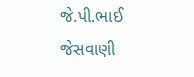જે.પી.ભાઈ જેસવાણી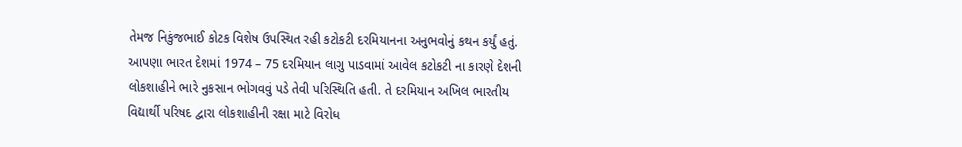તેમજ નિકુંજભાઈ કોટક વિશેષ ઉપસ્થિત રહી કટોકટી દરમિયાનના અનુભવોનું કથન કર્યું હતું. આપણા ભારત દેશમાં 1974 – 75 દરમિયાન લાગુ પાડવામાં આવેલ કટોકટી ના કારણે દેશની લોકશાહીને ભારે નુકસાન ભોગવવું પડે તેવી પરિસ્થિતિ હતી. તે દરમિયાન અખિલ ભારતીય વિદ્યાર્થી પરિષદ દ્વારા લોકશાહીની રક્ષા માટે વિરોધ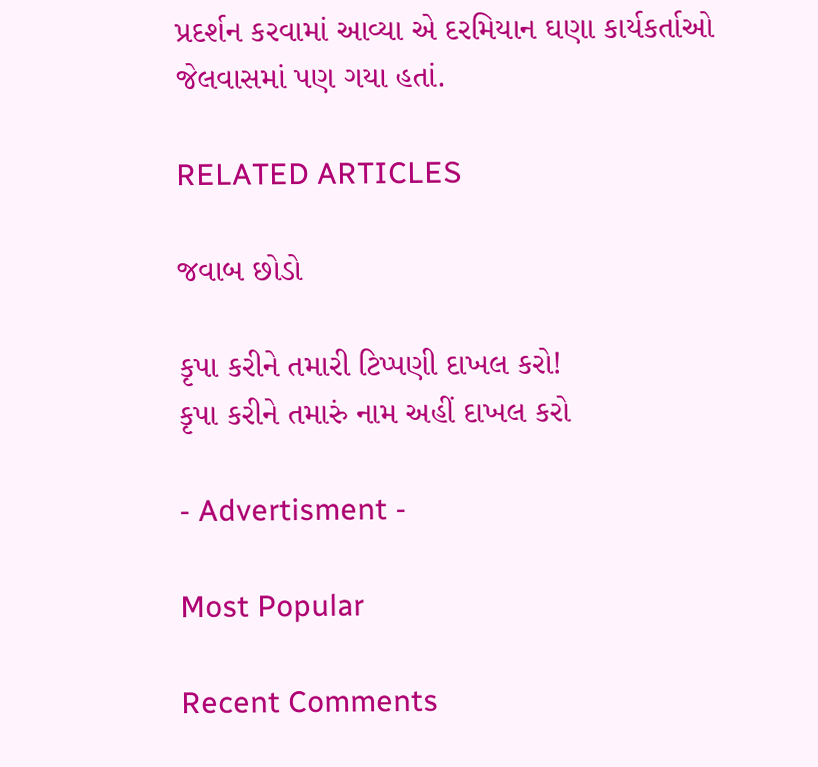પ્રદર્શન કરવામાં આવ્યા એ દરમિયાન ઘણા કાર્યકર્તાઓ જેલવાસમાં પણ ગયા હતાં.

RELATED ARTICLES

જવાબ છોડો

કૃપા કરીને તમારી ટિપ્પણી દાખલ કરો!
કૃપા કરીને તમારું નામ અહીં દાખલ કરો

- Advertisment -

Most Popular

Recent Comments